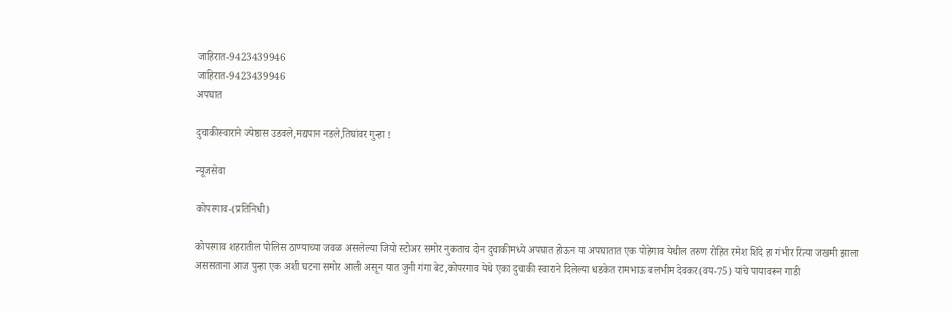जाहिरात-9423439946
जाहिरात-9423439946
अपघात

दुचाकीस्वाराने ज्येष्ठास उडवले,मद्यपान नडले,तिघांवर गुन्हा !

न्यूजसेवा

कोपरगाव-(प्रतिनिधी)

कोपरगाव शहरातील पोलिस ठाण्याच्या जवळ असलेल्या जियो स्टोअर समोर नुकताच दोन दुचाकीमध्ये अपघात होऊन या अपघातात एक पोहेगाव येथील तरुण रोहित रमेश शिंदे हा गंभीर रित्या जखमी झाला अससताना आज पुन्हा एक अशी घटना समोर आली असून यात जुनी गंगा बेट,कोपरगाव येथे एका दुचाकी स्वाराने दिलेल्या धडकेत रामभाऊ बलभीम देवकर(वय-75) यांचे पायावरून गाडी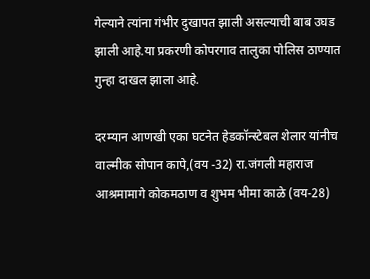गेल्याने त्यांना गंभीर दुखापत झाली असल्याची बाब उघड झाली आहे.या प्रकरणी कोपरगाव तालुका पोलिस ठाण्यात गुन्हा दाखल झाला आहे.

दरम्यान आणखी एका घटनेत हेडकॉन्स्टेबल शेलार यांनीच वाल्मीक सोपान कापे,(वय -32) रा.जंगली महाराज आश्रमामागे कोकमठाण व शुभम भीमा काळे (वय-28)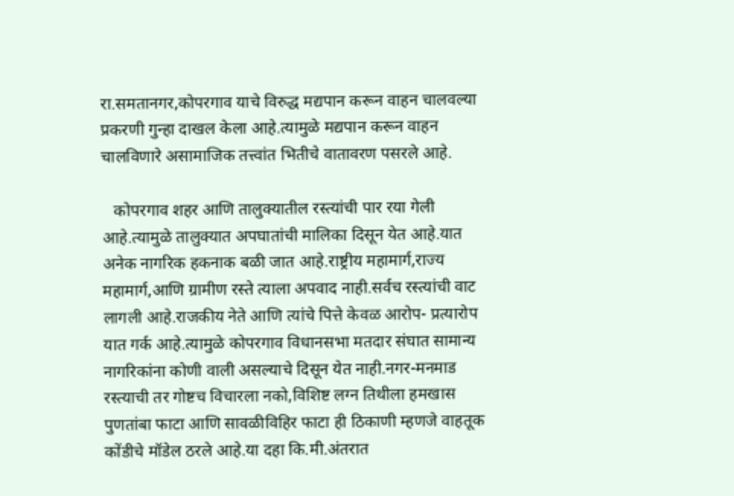रा.समतानगर,कोपरगाव याचे विरुद्ध मद्यपान करून वाहन चालवल्या प्रकरणी गुन्हा दाखल केला आहे.त्यामुळे मद्यपान करून वाहन चालविणारे असामाजिक तत्त्वांत भितीचे वातावरण पसरले आहे.

   कोपरगाव शहर आणि तालुक्यातील रस्त्यांची पार रया गेली आहे.त्यामुळे तालुक्यात अपघातांची मालिका दिसून येत आहे.यात अनेक नागरिक हकनाक बळी जात आहे.राष्ट्रीय महामार्ग,राज्य महामार्ग,आणि ग्रामीण रस्ते त्याला अपवाद नाही.सर्वच रस्त्यांची वाट लागली आहे.राजकीय नेते आणि त्यांचे पित्ते केवळ आरोप- प्रत्यारोप यात गर्क आहे.त्यामुळे कोपरगाव विधानसभा मतदार संघात सामान्य नागरिकांना कोणी वाली असल्याचे दिसून येत नाही.नगर-मनमाड रस्त्याची तर गोष्टच विचारला नको,विशिष्ट लग्न तिथीला हमखास पुणतांबा फाटा आणि सावळीविहिर फाटा ही ठिकाणी म्हणजे वाहतूक कोंडीचे मॉडेल ठरले आहे.या दहा कि.मी.अंतरात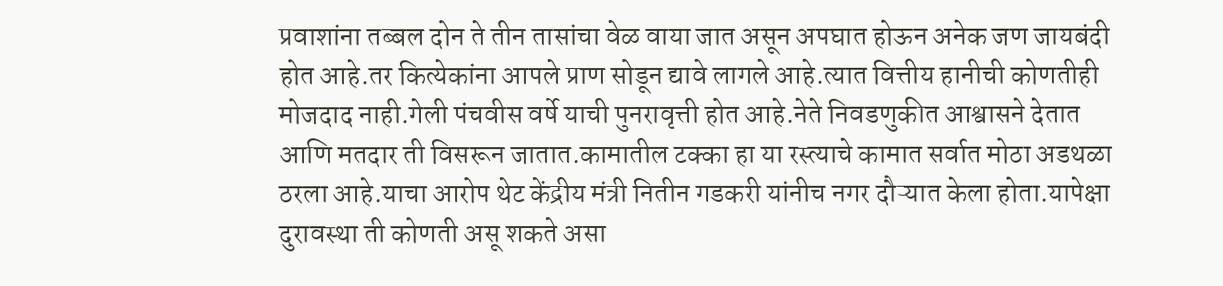प्रवाशांना तब्बल दोन ते तीन तासांचा वेळ वाया जात असून अपघात होऊन अनेक जण जायबंदी होत आहे.तर कित्येकांना आपले प्राण सोडून द्यावे लागले आहे.त्यात वित्तीय हानीची कोणतीही मोजदाद नाही.गेली पंचवीस वर्षे याची पुनरावृत्ती होत आहे.नेते निवडणुकीत आश्वासने देतात आणि मतदार ती विसरून जातात.कामातील टक्का हा या रस्त्याचे कामात सर्वात मोठा अडथळा ठरला आहे.याचा आरोप थेट केंद्रीय मंत्री नितीन गडकरी यांनीच नगर दौऱ्यात केला होता.यापेक्षा दुरावस्था ती कोणती असू शकते असा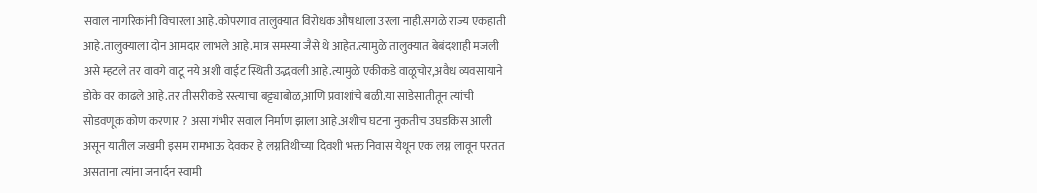सवाल नागरिकांनी विचारला आहे.कोपरगाव तालुक्यात विरोधक औषधाला उरला नाही.सगळे राज्य एकहाती आहे.तालुक्याला दोन आमदार लाभले आहे.मात्र समस्या जैसे थे आहेत.त्यामुळे तालुक्यात बेबंदशाही मजली असे म्हटले तर वावगे वाटू नये अशी वाईट स्थिती उद्भवली आहे.त्यामुळे एकीकडे वाळूचोर,अवैध व्यवसायाने डोके वर काढले आहे.तर तीसरीकडे रस्त्याचा बट्ट्याबोळ,आणि प्रवाशांचे बळी.या साडेसातीतून त्यांची सोडवणूक कोण करणार ? असा गंभीर सवाल निर्माण झाला आहे.अशीच घटना नुकतीच उघडकिस आली असून यातील जखमी इसम रामभाऊ देवकर हे लग्नतिथीच्या दिवशी भक्त निवास येथून एक लग्न लावून परतत असताना त्यांना जनार्दन स्वामी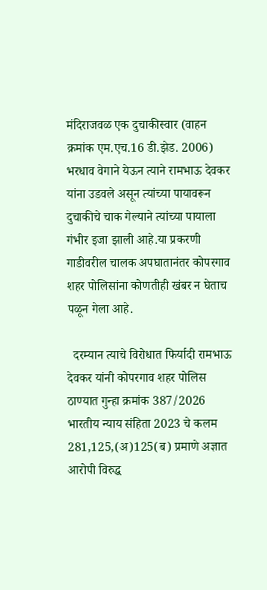मंदिराजवळ एक दुचाकीस्वार (वाहन क्रमांक एम.एच.16 डी.झेड. 2006) भरधाव वेगाने येऊन त्याने रामभाऊ देवकर यांना उडवले असून त्यांच्या पायावरून दुचाकीचे चाक गेल्याने त्यांच्या पायाला गंभीर इजा झाली आहे.या प्रकरणी गाडीवरील चालक अपघातानंतर कोपरगाव शहर पोलिसांना कोणतीही खंबर न घेताच पळून गेला आहे.

  दरम्यान त्याचे विरोधात फिर्यादी रामभाऊ देवकर यांनी कोपरगाव शहर पोलिस ठाण्यात गुन्हा क्रमांक 387/2026 भारतीय न्याय संहिता 2023 चे कलम 281,125,(अ)125(ब) प्रमाणे अज्ञात आरोपी विरुद्ध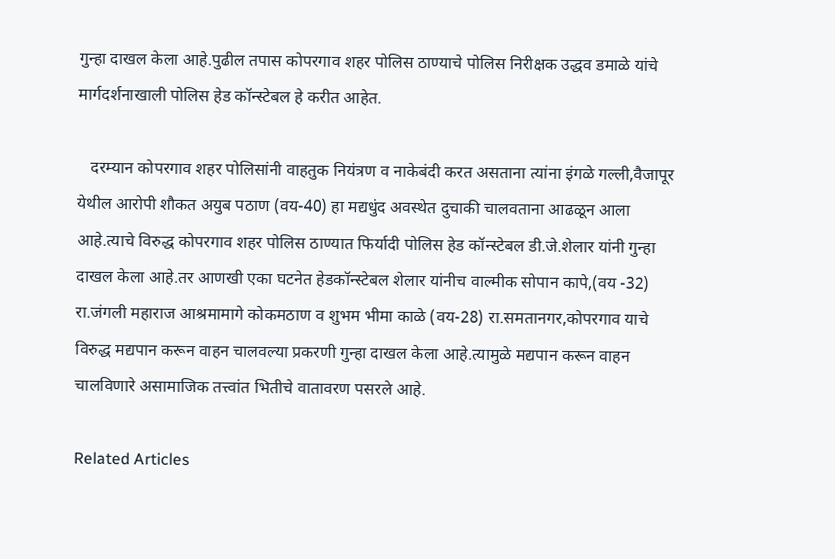गुन्हा दाखल केला आहे.पुढील तपास कोपरगाव शहर पोलिस ठाण्याचे पोलिस निरीक्षक उद्धव डमाळे यांचे मार्गदर्शनाखाली पोलिस हेड कॉन्स्टेबल हे करीत आहेत.

   दरम्यान कोपरगाव शहर पोलिसांनी वाहतुक नियंत्रण व नाकेबंदी करत असताना त्यांना इंगळे गल्ली,वैजापूर येथील आरोपी शौकत अयुब पठाण (वय-40) हा मद्यधुंद अवस्थेत दुचाकी चालवताना आढळून आला आहे.त्याचे विरुद्ध कोपरगाव शहर पोलिस ठाण्यात फिर्यादी पोलिस हेड कॉन्स्टेबल डी.जे.शेलार यांनी गुन्हा दाखल केला आहे.तर आणखी एका घटनेत हेडकॉन्स्टेबल शेलार यांनीच वाल्मीक सोपान कापे,(वय -32) रा.जंगली महाराज आश्रमामागे कोकमठाण व शुभम भीमा काळे (वय-28) रा.समतानगर,कोपरगाव याचे विरुद्ध मद्यपान करून वाहन चालवल्या प्रकरणी गुन्हा दाखल केला आहे.त्यामुळे मद्यपान करून वाहन चालविणारे असामाजिक तत्त्वांत भितीचे वातावरण पसरले आहे.

Related Articles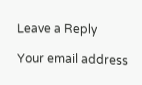Leave a Reply

Your email address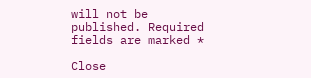will not be published. Required fields are marked *

Close